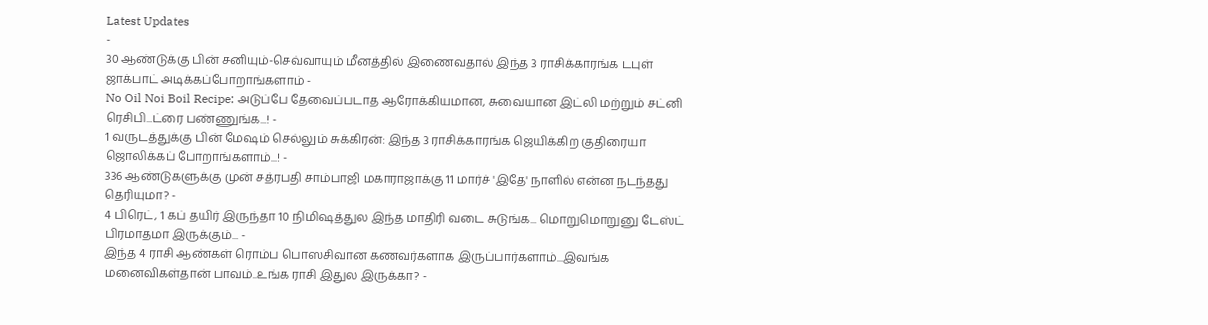Latest Updates
-
30 ஆண்டுக்கு பின் சனியும்-செவ்வாயும் மீனத்தில் இணைவதால் இந்த 3 ராசிக்காரங்க டபுள் ஜாக்பாட் அடிக்கப்போறாங்களாம் -
No Oil Noi Boil Recipe: அடுப்பே தேவைப்படாத ஆரோக்கியமான, சுவையான இட்லி மற்றும் சட்னி ரெசிபி...ட்ரை பண்ணுங்க...! -
1 வருடத்துக்கு பின் மேஷம் செல்லும் சுக்கிரன்: இந்த 3 ராசிக்காரங்க ஜெயிக்கிற குதிரையா ஜொலிக்கப் போறாங்களாம்...! -
336 ஆண்டுகளுக்கு முன் சத்ரபதி சாம்பாஜி மகாராஜாக்கு 11 மார்ச் 'இதே' நாளில் என்ன நடந்தது தெரியுமா? -
4 பிரெட், 1 கப் தயிர் இருந்தா 10 நிமிஷத்துல இந்த மாதிரி வடை சுடுங்க... மொறுமொறுனு டேஸ்ட் பிரமாதமா இருக்கும்... -
இந்த 4 ராசி ஆண்கள் ரொம்ப பொஸசிவான கணவர்களாக இருப்பார்களாம்...இவங்க மனைவிகள்தான் பாவம்..உங்க ராசி இதுல இருக்கா? -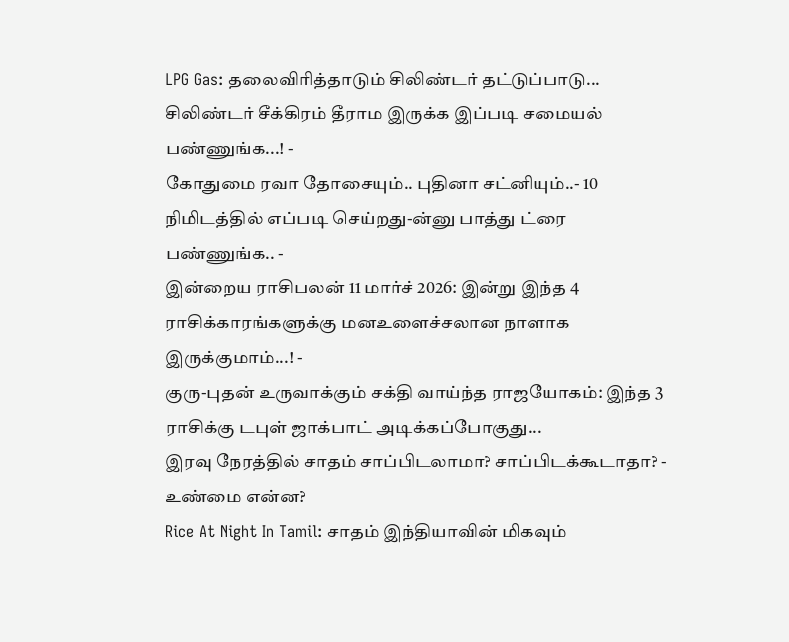LPG Gas: தலைவிரித்தாடும் சிலிண்டர் தட்டுப்பாடு... சிலிண்டர் சீக்கிரம் தீராம இருக்க இப்படி சமையல் பண்ணுங்க...! -
கோதுமை ரவா தோசையும்.. புதினா சட்னியும்..- 10 நிமிடத்தில் எப்படி செய்றது-ன்னு பாத்து ட்ரை பண்ணுங்க.. -
இன்றைய ராசிபலன் 11 மார்ச் 2026: இன்று இந்த 4 ராசிக்காரங்களுக்கு மனஉளைச்சலான நாளாக இருக்குமாம்...! -
குரு-புதன் உருவாக்கும் சக்தி வாய்ந்த ராஜயோகம்: இந்த 3 ராசிக்கு டபுள் ஜாக்பாட் அடிக்கப்போகுது...
இரவு நேரத்தில் சாதம் சாப்பிடலாமா? சாப்பிடக்கூடாதா? - உண்மை என்ன?
Rice At Night In Tamil: சாதம் இந்தியாவின் மிகவும்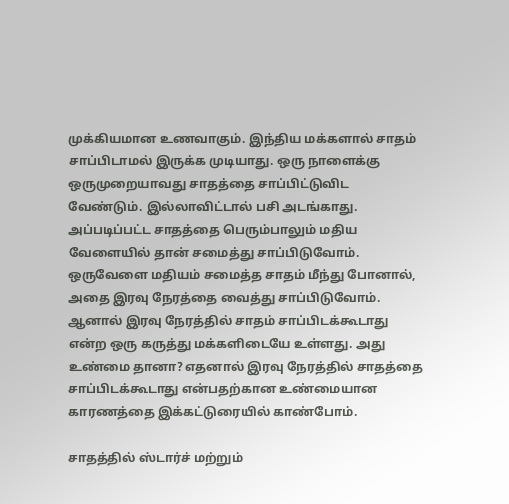முக்கியமான உணவாகும். இந்திய மக்களால் சாதம் சாப்பிடாமல் இருக்க முடியாது. ஒரு நாளைக்கு ஒருமுறையாவது சாதத்தை சாப்பிட்டுவிட வேண்டும். இல்லாவிட்டால் பசி அடங்காது. அப்படிப்பட்ட சாதத்தை பெரும்பாலும் மதிய வேளையில் தான் சமைத்து சாப்பிடுவோம்.
ஒருவேளை மதியம் சமைத்த சாதம் மீந்து போனால், அதை இரவு நேரத்தை வைத்து சாப்பிடுவோம். ஆனால் இரவு நேரத்தில் சாதம் சாப்பிடக்கூடாது என்ற ஒரு கருத்து மக்களிடையே உள்ளது. அது உண்மை தானா? எதனால் இரவு நேரத்தில் சாதத்தை சாப்பிடக்கூடாது என்பதற்கான உண்மையான காரணத்தை இக்கட்டுரையில் காண்போம்.

சாதத்தில் ஸ்டார்ச் மற்றும்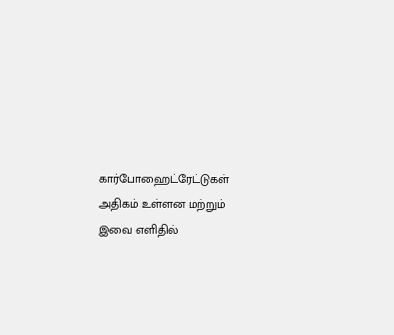கார்போஹைட்ரேட்டுகள் அதிகம் உள்ளன மற்றும் இவை எளிதில்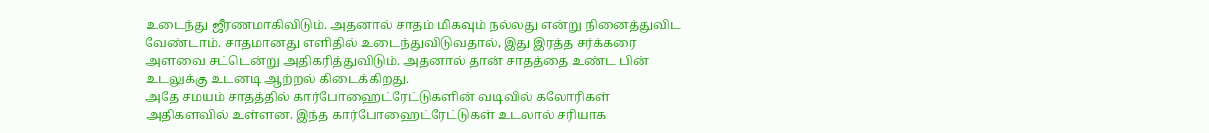உடைந்து ஜீரணமாகிவிடும். அதனால் சாதம் மிகவும் நல்லது என்று நினைத்துவிட வேண்டாம். சாதமானது எளிதில் உடைந்துவிடுவதால், இது இரத்த சர்க்கரை அளவை சட்டென்று அதிகரித்துவிடும். அதனால் தான் சாதத்தை உண்ட பின் உடலுக்கு உடனடி ஆற்றல் கிடைக்கிறது.
அதே சமயம் சாதத்தில் கார்போஹைட்ரேட்டுகளின் வடிவில் கலோரிகள் அதிகளவில் உள்ளன. இந்த கார்போஹைட்ரேட்டுகள் உடலால் சரியாக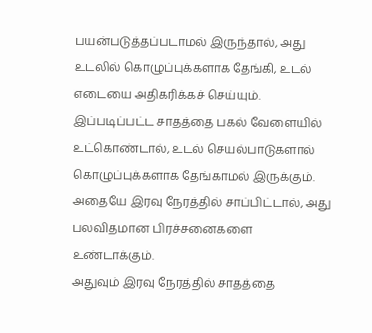பயன்படுத்தப்படாமல் இருந்தால், அது உடலில் கொழுப்புக்களாக தேங்கி, உடல் எடையை அதிகரிக்கச் செய்யும்.
இப்படிப்பட்ட சாதத்தை பகல் வேளையில் உட்கொண்டால், உடல் செயல்பாடுகளால் கொழுப்புக்களாக தேங்காமல் இருக்கும். அதையே இரவு நேரத்தில் சாப்பிட்டால், அது பலவிதமான பிரச்சனைகளை உண்டாக்கும்.
அதுவும் இரவு நேரத்தில் சாதத்தை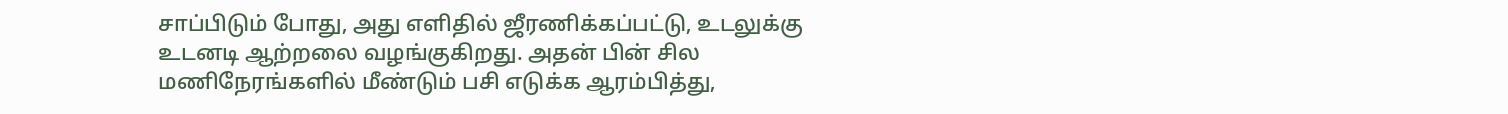சாப்பிடும் போது, அது எளிதில் ஜீரணிக்கப்பட்டு, உடலுக்கு உடனடி ஆற்றலை வழங்குகிறது. அதன் பின் சில மணிநேரங்களில் மீண்டும் பசி எடுக்க ஆரம்பித்து,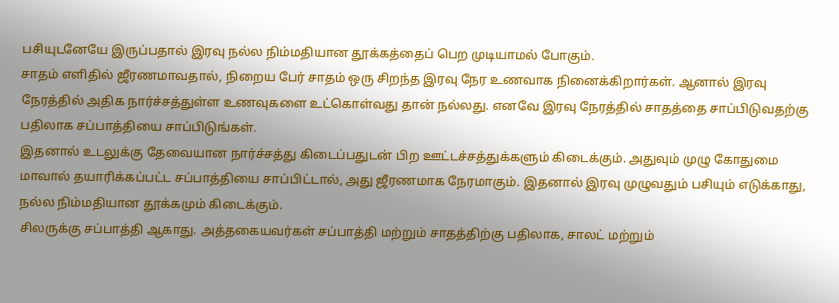பசியுடனேயே இருப்பதால் இரவு நல்ல நிம்மதியான தூக்கத்தைப் பெற முடியாமல் போகும்.
சாதம் எளிதில் ஜீரணமாவதால், நிறைய பேர் சாதம் ஒரு சிறந்த இரவு நேர உணவாக நினைக்கிறார்கள். ஆனால் இரவு நேரத்தில் அதிக நார்ச்சத்துள்ள உணவுகளை உட்கொள்வது தான் நல்லது. எனவே இரவு நேரத்தில் சாதத்தை சாப்பிடுவதற்கு பதிலாக சப்பாத்தியை சாப்பிடுங்கள்.
இதனால் உடலுக்கு தேவையான நார்ச்சத்து கிடைப்பதுடன் பிற ஊட்டச்சத்துக்களும் கிடைக்கும். அதுவும் முழு கோதுமை மாவால் தயாரிக்கப்பட்ட சப்பாத்தியை சாப்பிட்டால், அது ஜீரணமாக நேரமாகும். இதனால் இரவு முழுவதும் பசியும் எடுக்காது, நல்ல நிம்மதியான தூக்கமும் கிடைக்கும்.
சிலருக்கு சப்பாத்தி ஆகாது. அத்தகையவர்கள் சப்பாத்தி மற்றும் சாதத்திற்கு பதிலாக, சாலட் மற்றும்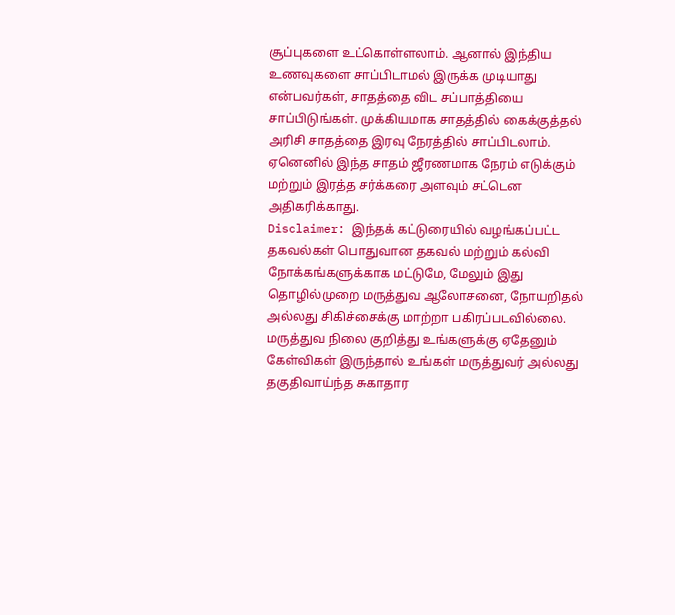சூப்புகளை உட்கொள்ளலாம். ஆனால் இந்திய உணவுகளை சாப்பிடாமல் இருக்க முடியாது என்பவர்கள், சாதத்தை விட சப்பாத்தியை சாப்பிடுங்கள். முக்கியமாக சாதத்தில் கைக்குத்தல் அரிசி சாதத்தை இரவு நேரத்தில் சாப்பிடலாம். ஏனெனில் இந்த சாதம் ஜீரணமாக நேரம் எடுக்கும் மற்றும் இரத்த சர்க்கரை அளவும் சட்டென அதிகரிக்காது.
Disclaimer: இந்தக் கட்டுரையில் வழங்கப்பட்ட தகவல்கள் பொதுவான தகவல் மற்றும் கல்வி நோக்கங்களுக்காக மட்டுமே, மேலும் இது தொழில்முறை மருத்துவ ஆலோசனை, நோயறிதல் அல்லது சிகிச்சைக்கு மாற்றா பகிரப்படவில்லை. மருத்துவ நிலை குறித்து உங்களுக்கு ஏதேனும் கேள்விகள் இருந்தால் உங்கள் மருத்துவர் அல்லது தகுதிவாய்ந்த சுகாதார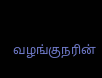வழங்குநரின்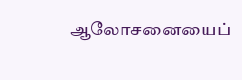ஆலோசனையைப்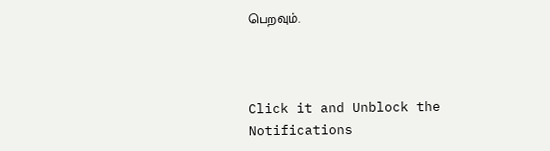பெறவும்.



Click it and Unblock the Notifications